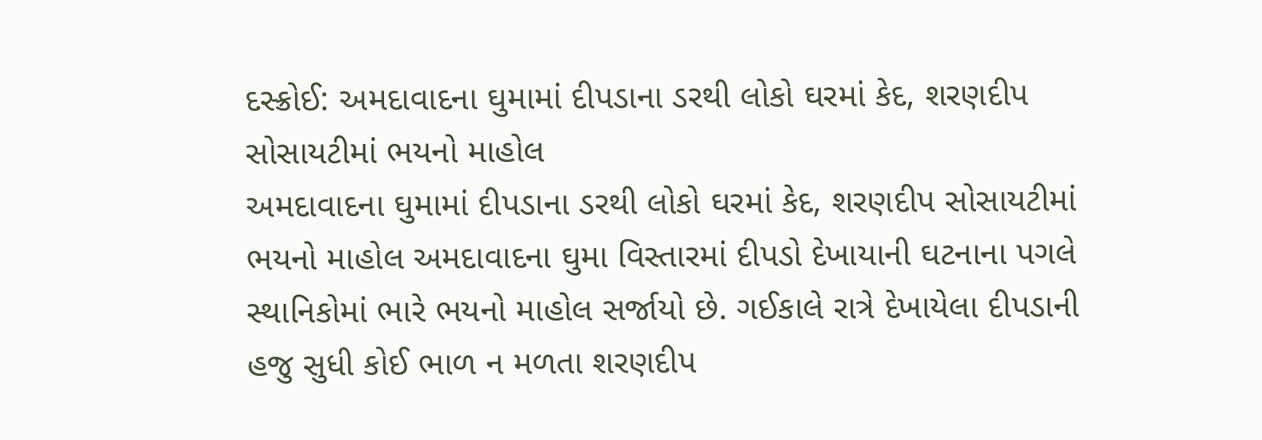દસ્ક્રોઈ: અમદાવાદના ઘુમામાં દીપડાના ડરથી લોકો ઘરમાં કેદ, શરણદીપ સોસાયટીમાં ભયનો માહોલ
અમદાવાદના ઘુમામાં દીપડાના ડરથી લોકો ઘરમાં કેદ, શરણદીપ સોસાયટીમાં ભયનો માહોલ અમદાવાદના ઘુમા વિસ્તારમાં દીપડો દેખાયાની ઘટનાના પગલે સ્થાનિકોમાં ભારે ભયનો માહોલ સર્જાયો છે. ગઈકાલે રાત્રે દેખાયેલા દીપડાની હજુ સુધી કોઈ ભાળ ન મળતા શરણદીપ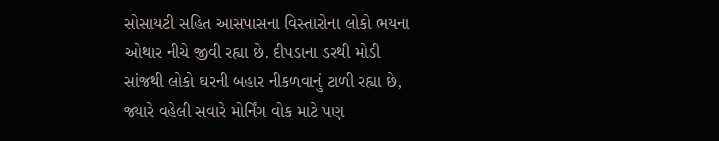સોસાયટી સહિત આસપાસના વિસ્તારોના લોકો ભયના ઓથાર નીચે જીવી રહ્યા છે. દીપડાના ડરથી મોડી સાંજથી લોકો ઘરની બહાર નીકળવાનું ટાળી રહ્યા છે, જ્યારે વહેલી સવારે મોર્નિંગ વોક માટે પણ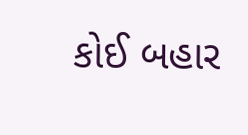કોઈ બહાર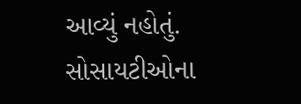આવ્યું નહોતું. સોસાયટીઓના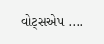વોટ્સએપ ....